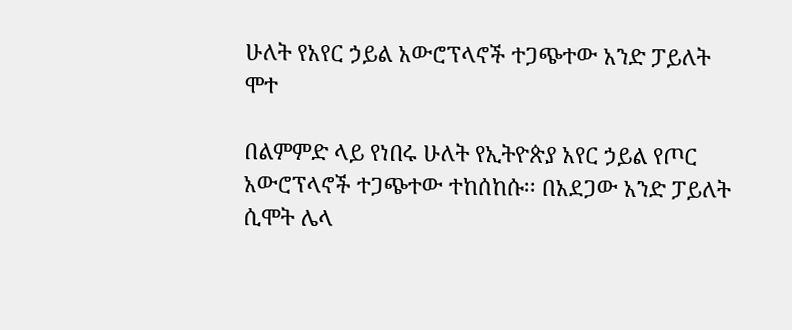ሁለት የአየር ኃይል አውሮፕላኖች ተጋጭተው አንድ ፓይለት ሞተ

በልምምድ ላይ የነበሩ ሁለት የኢትዮጵያ አየር ኃይል የጦር አውሮፕላኖች ተጋጭተው ተከሰከሱ፡፡ በአደጋው አንድ ፓይለት ሲሞት ሌላ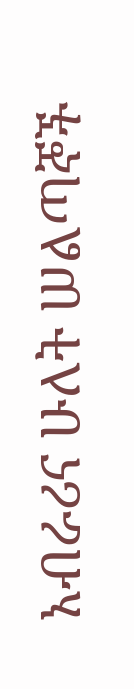አብራሪና ሁለት ሠልጣኞች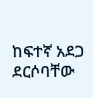ከፍተኛ አደጋ ደርሶባቸው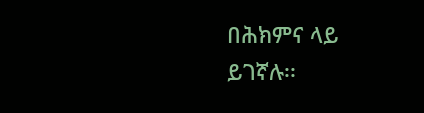በሕክምና ላይ ይገኛሉ፡፡